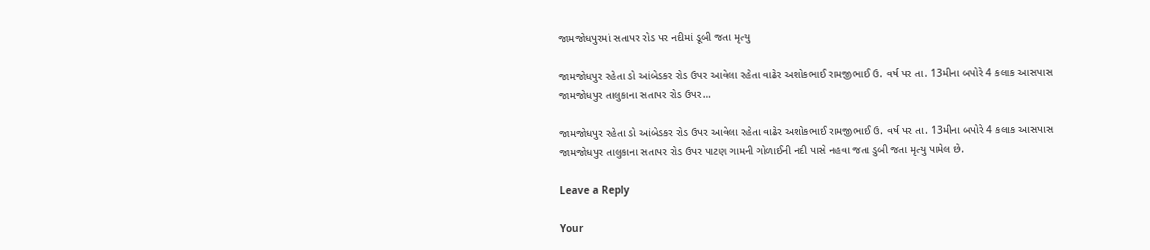જામજોધપુરમાં સતાપર રોડ પર નદીમાં ડૂબી જતા મૃત્યુ

જામજોધપુર રહેતા ડો આંબેડકર રોડ ઉપર આવેલા રહેતા વાઢેર અશોકભાઈ રામજીભાઈ ઉ. વર્ષ પર તા. 13મીના બપોરે 4 કલાક આસપાસ જામજોધપુર તાલુકાના સતાપર રોડ ઉપર…

જામજોધપુર રહેતા ડો આંબેડકર રોડ ઉપર આવેલા રહેતા વાઢેર અશોકભાઈ રામજીભાઈ ઉ. વર્ષ પર તા. 13મીના બપોરે 4 કલાક આસપાસ જામજોધપુર તાલુકાના સતાપર રોડ ઉપર પાટણ ગામની ગોળાઈની નદી પાસે નહવા જતા ડુબી જતા મૃત્યુ પામેલ છે.

Leave a Reply

Your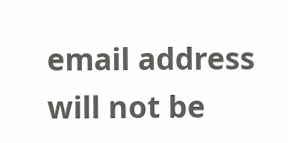email address will not be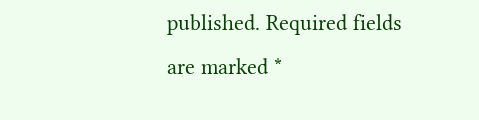published. Required fields are marked *